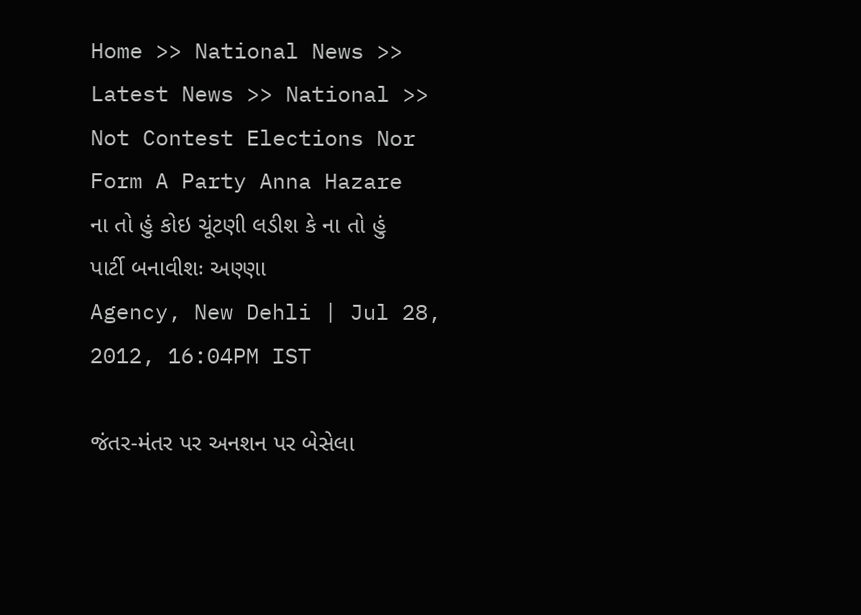Home >> National News >> Latest News >> National >> Not Contest Elections Nor Form A Party Anna Hazare
ના તો હું કોઇ ચૂંટણી લડીશ કે ના તો હું પાર્ટી બનાવીશઃ અણ્ણા
Agency, New Dehli | Jul 28, 2012, 16:04PM IST

જંતર-મંતર પર અનશન પર બેસેલા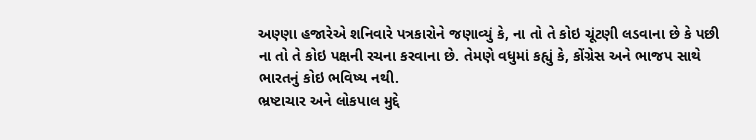અણ્ણા હજારેએ શનિવારે પત્રકારોને જણાવ્યું કે, ના તો તે કોઇ ચૂંટણી લડવાના છે કે પછી ના તો તે કોઇ પક્ષની રચના કરવાના છે. તેમણે વધુમાં કહ્યું કે, કોંગ્રેસ અને ભાજપ સાથે ભારતનું કોઇ ભવિષ્ય નથી.
ભ્રષ્ટાચાર અને લોકપાલ મુદ્દે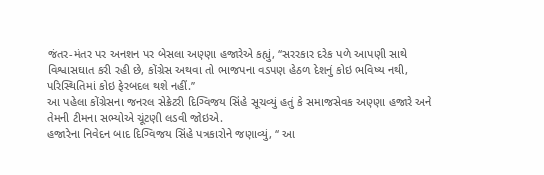જંતર-મંતર પર અનશન પર બેસલા અણ્ણા હજારેએ કહ્યું, ‘‘સરરકાર દરેક પળે આપણી સાથે વિશ્વાસઘાત કરી રહી છે, કોંગ્રેસ અથવા તો ભાજપના વડપણ હેઠળ દેશનું કોઇ ભવિષ્ય નથી, પરિસ્થિતિમાં કોઇ ફેરબદલ થશે નહીં.’’
આ પહેલા કોંગ્રેસના જનરલ સેક્રેટરી દિગ્વિજય સિંહે સૂચવ્યું હતું કે સમાજસેવક અણ્ણા હજારે અને તેમની ટીમના સભ્યોએ ચૂંટણી લડવી જોઇએ.
હજારેના નિવેદન બાદ દિગ્વિજય સિંહે પત્રકારોને જણાવ્યું, ‘‘ આ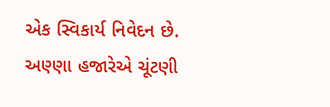એક સ્વિકાર્ય નિવેદન છે. અણ્ણા હજારેએ ચૂંટણી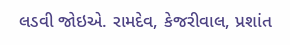લડવી જોઇએ. રામદેવ, કેજરીવાલ, પ્રશાંત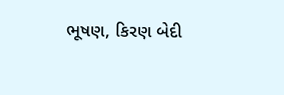ભૂષણ, કિરણ બેદી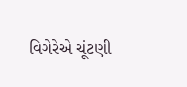વિગેરેએ ચૂંટણી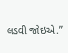લડવી જોઇએ.’’